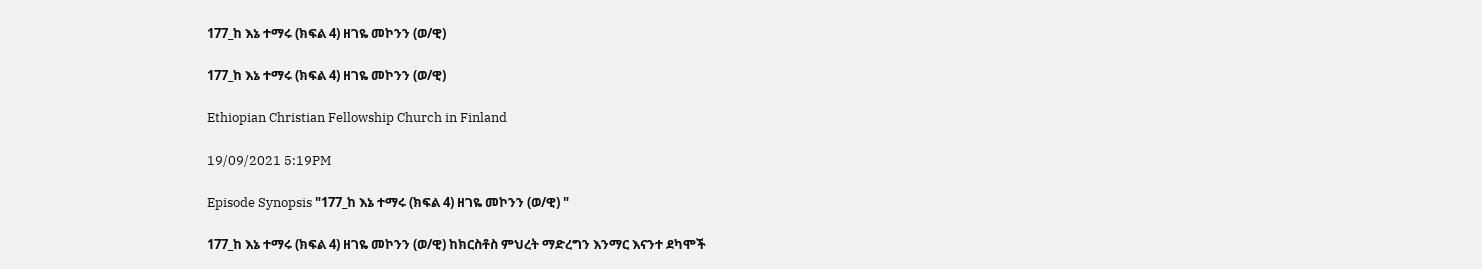177_ከ እኔ ተማሩ (ክፍል 4) ዘገዬ መኮንን (ወ/ዊ)

177_ከ እኔ ተማሩ (ክፍል 4) ዘገዬ መኮንን (ወ/ዊ)

Ethiopian Christian Fellowship Church in Finland

19/09/2021 5:19PM

Episode Synopsis "177_ከ እኔ ተማሩ (ክፍል 4) ዘገዬ መኮንን (ወ/ዊ) "

177_ከ እኔ ተማሩ (ክፍል 4) ዘገዬ መኮንን (ወ/ዊ) ከክርስቶስ ምህረት ማድረግን እንማር እናንተ ደካሞች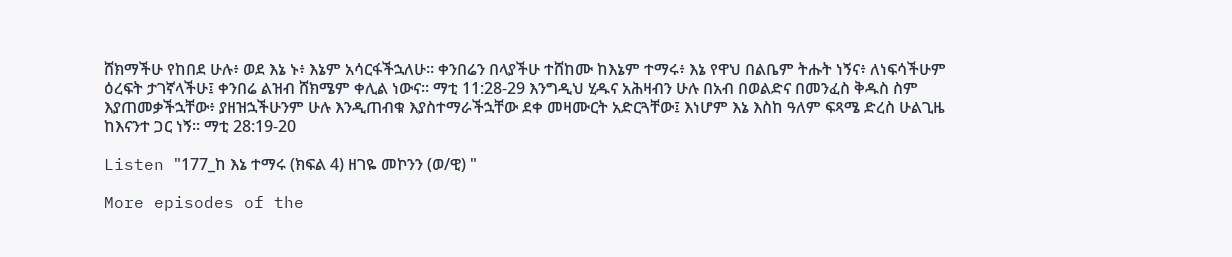ሸክማችሁ የከበደ ሁሉ፥ ወደ እኔ ኑ፥ እኔም አሳርፋችኋለሁ። ቀንበሬን በላያችሁ ተሸከሙ ከእኔም ተማሩ፥ እኔ የዋህ በልቤም ትሑት ነኝና፥ ለነፍሳችሁም ዕረፍት ታገኛላችሁ፤ ቀንበሬ ልዝብ ሸክሜም ቀሊል ነውና። ማቲ 11:28-29 እንግዲህ ሂዱና አሕዛብን ሁሉ በአብ በወልድና በመንፈስ ቅዱስ ስም እያጠመቃችኋቸው፥ ያዘዝኋችሁንም ሁሉ እንዲጠብቁ እያስተማራችኋቸው ደቀ መዛሙርት አድርጓቸው፤ እነሆም እኔ እስከ ዓለም ፍጻሜ ድረስ ሁልጊዜ ከእናንተ ጋር ነኝ። ማቲ 28:19-20

Listen "177_ከ እኔ ተማሩ (ክፍል 4) ዘገዬ መኮንን (ወ/ዊ) "

More episodes of the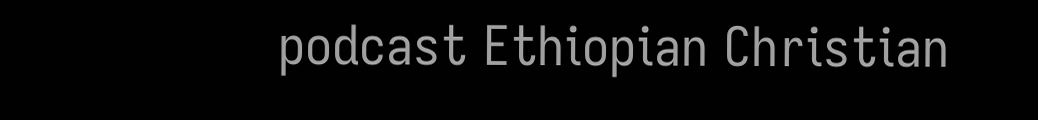podcast Ethiopian Christian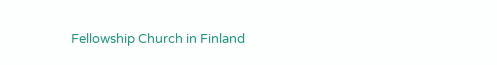Fellowship Church in Finland